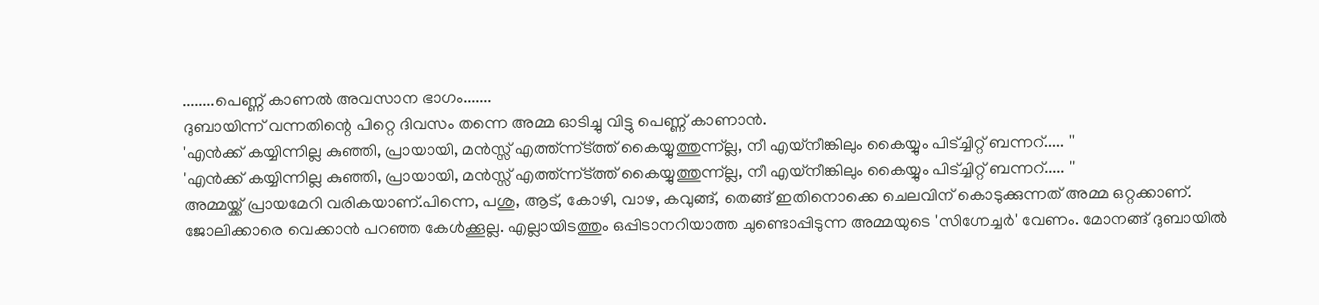........പെണ്ണ് കാണൽ അവസാന ഭാഗം.......
ദുബായിന്ന് വന്നതിന്റെ പിറ്റെ ദിവസം തന്നെ അമ്മ ഓടിച്ചു വിട്ടു പെണ്ണ് കാണാൻ.
'എൻക്ക് കയ്യിന്നില്ല കുഞ്ഞി, പ്രായായി, മൻസ്സ് എത്ത്ന്ന്ട്ത്ത് കൈയ്യുത്തുന്ന്ല്ല, നീ എയ്നീങ്കിലും കൈയ്യും പിട്ച്ചിറ്റ് ബന്നറ്..... ''
'എൻക്ക് കയ്യിന്നില്ല കുഞ്ഞി, പ്രായായി, മൻസ്സ് എത്ത്ന്ന്ട്ത്ത് കൈയ്യുത്തുന്ന്ല്ല, നീ എയ്നീങ്കിലും കൈയ്യും പിട്ച്ചിറ്റ് ബന്നറ്..... ''
അമ്മയ്ക്ക് പ്രായമേറി വരികയാണ്.പിന്നെ, പശു, ആട്, കോഴി, വാഴ, കവുങ്ങ്, തെങ്ങ് ഇതിനൊക്കെ ചെലവിന് കൊടുക്കുന്നത് അമ്മ ഒറ്റക്കാണ്. ജോലിക്കാരെ വെക്കാൻ പറഞ്ഞ കേൾക്കൂല്ല. എല്ലായിടത്തും ഒപ്പിടാനറിയാത്ത ചുണ്ടൊപ്പിടുന്ന അമ്മയുടെ 'സിഗ്നേച്ചർ' വേണം. മോനങ്ങ് ദുബായിൽ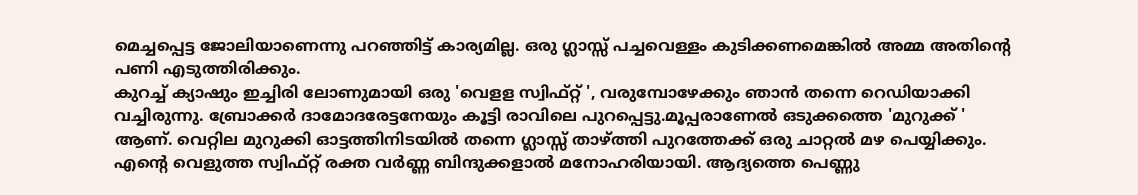മെച്ചപ്പെട്ട ജോലിയാണെന്നു പറഞ്ഞിട്ട് കാര്യമില്ല. ഒരു ഗ്ലാസ്സ് പച്ചവെള്ളം കുടിക്കണമെങ്കിൽ അമ്മ അതിന്റെ പണി എടുത്തിരിക്കും.
കുറച്ച് ക്യാഷും ഇച്ചിരി ലോണുമായി ഒരു 'വെളള സ്വിഫ്റ്റ് ', വരുമ്പോഴേക്കും ഞാൻ തന്നെ റെഡിയാക്കി വച്ചിരുന്നു. ബ്രോക്കർ ദാമോദരേട്ടനേയും കൂട്ടി രാവിലെ പുറപ്പെട്ടു.മൂപ്പരാണേൽ ഒടുക്കത്തെ 'മുറുക്ക് ' ആണ്. വെറ്റില മുറുക്കി ഓട്ടത്തിനിടയിൽ തന്നെ ഗ്ലാസ്സ് താഴ്ത്തി പുറത്തേക്ക് ഒരു ചാറ്റൽ മഴ പെയ്യിക്കും. എന്റെ വെളുത്ത സ്വിഫ്റ്റ് രക്ത വർണ്ണ ബിന്ദുക്കളാൽ മനോഹരിയായി. ആദ്യത്തെ പെണ്ണു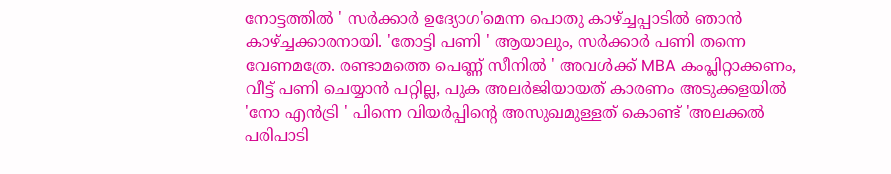നോട്ടത്തിൽ ' സർക്കാർ ഉദ്യോഗ'മെന്ന പൊതു കാഴ്ച്ചപ്പാടിൽ ഞാൻ കാഴ്ച്ചക്കാരനായി. 'തോട്ടി പണി ' ആയാലും, സർക്കാർ പണി തന്നെ വേണമത്രേ. രണ്ടാമത്തെ പെണ്ണ് സീനിൽ ' അവൾക്ക് MBA കംപ്ലിറ്റാക്കണം, വീട്ട് പണി ചെയ്യാൻ പറ്റില്ല, പുക അലർജിയായത് കാരണം അടുക്കളയിൽ 'നോ എൻട്രി ' പിന്നെ വിയർപ്പിന്റെ അസുഖമുള്ളത് കൊണ്ട് 'അലക്കൽ പരിപാടി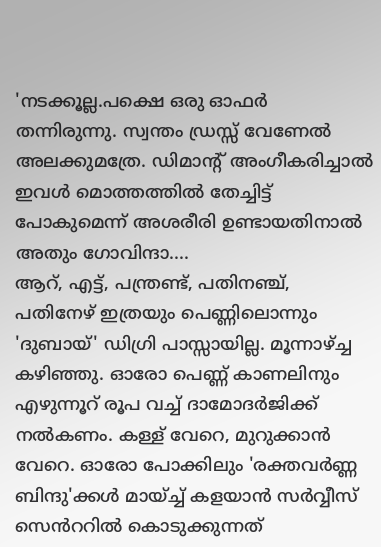'നടക്കൂല്ല.പക്ഷെ ഒരു ഓഫർ തന്നിരുന്നു. സ്വന്തം ഡ്രസ്സ് വേണേൽ അലക്കുമത്രേ. ഡിമാന്റ് അംഗീകരിച്ചാൽ ഇവൾ മൊത്തത്തിൽ തേച്ചിട്ട് പോകുമെന്ന് അശരീരി ഉണ്ടായതിനാൽ അതും ഗോവിന്ദാ....
ആറ്, എട്ട്, പന്ത്രണ്ട്, പതിനഞ്ച്, പതിനേഴ് ഇത്രയും പെണ്ണിലൊന്നും 'ദുബായ്' ഡിഗ്രി പാസ്സായില്ല. മൂന്നാഴ്ച്ച കഴിഞ്ഞു. ഓരോ പെണ്ണ് കാണലിനും എഴുന്നൂറ് രൂപ വച്ച് ദാമോദർജിക്ക് നൽകണം. കള്ള് വേറെ, മുറുക്കാൻ വേറെ. ഓരോ പോക്കിലും 'രക്തവർണ്ണ ബിന്ദു'ക്കൾ മായ്ച്ച് കളയാൻ സർവ്വീസ് സെൻററിൽ കൊടുക്കുന്നത്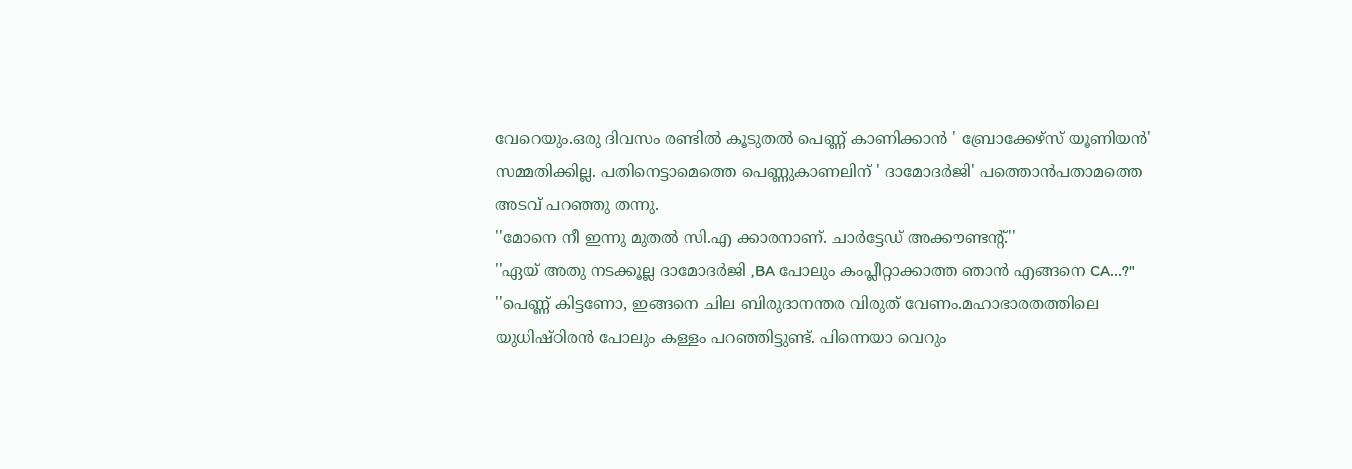വേറെയും.ഒരു ദിവസം രണ്ടിൽ കൂടുതൽ പെണ്ണ് കാണിക്കാൻ ' ബ്രോക്കേഴ്സ് യൂണിയൻ' സമ്മതിക്കില്ല. പതിനെട്ടാമെത്തെ പെണ്ണുകാണലിന് ' ദാമോദർജി' പത്തൊൻപതാമത്തെ അടവ് പറഞ്ഞു തന്നു.
''മോനെ നീ ഇന്നു മുതൽ സി.എ ക്കാരനാണ്. ചാർട്ടേഡ് അക്കൗണ്ടന്റ്.''
''ഏയ് അതു നടക്കൂല്ല ദാമോദർജി ,BA പോലും കംപ്ലീറ്റാക്കാത്ത ഞാൻ എങ്ങനെ CA...?"
''പെണ്ണ് കിട്ടണോ, ഇങ്ങനെ ചില ബിരുദാനന്തര വിരുത് വേണം.മഹാഭാരതത്തിലെ യുധിഷ്ഠിരൻ പോലും കള്ളം പറഞ്ഞിട്ടുണ്ട്. പിന്നെയാ വെറും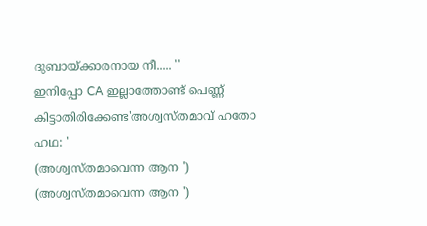ദുബായ്ക്കാരനായ നീ..... ''
ഇനിപ്പോ CA ഇല്ലാത്തോണ്ട് പെണ്ണ് കിട്ടാതിരിക്കേണ്ട'അശ്വസ്തമാവ് ഹതോ ഹഥ: '
(അശ്വസ്തമാവെന്ന ആന ')
(അശ്വസ്തമാവെന്ന ആന ')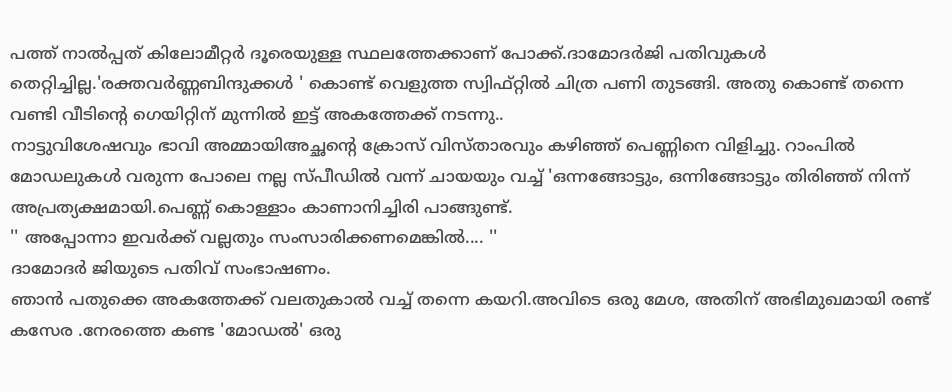പത്ത് നാൽപ്പത് കിലോമീറ്റർ ദൂരെയുള്ള സ്ഥലത്തേക്കാണ് പോക്ക്.ദാമോദർജി പതിവുകൾ തെറ്റിച്ചില്ല.'രക്തവർണ്ണബിന്ദുക്കൾ ' കൊണ്ട് വെളുത്ത സ്വിഫ്റ്റിൽ ചിത്ര പണി തുടങ്ങി. അതു കൊണ്ട് തന്നെ വണ്ടി വീടിന്റെ ഗെയിറ്റിന് മുന്നിൽ ഇട്ട് അകത്തേക്ക് നടന്നു..
നാട്ടുവിശേഷവും ഭാവി അമ്മായിഅച്ഛന്റെ ക്രോസ് വിസ്താരവും കഴിഞ്ഞ് പെണ്ണിനെ വിളിച്ചു. റാംപിൽ മോഡലുകൾ വരുന്ന പോലെ നല്ല സ്പീഡിൽ വന്ന് ചായയും വച്ച് 'ഒന്നങ്ങോട്ടും, ഒന്നിങ്ങോട്ടും തിരിഞ്ഞ് നിന്ന് അപ്രത്യക്ഷമായി.പെണ്ണ് കൊള്ളാം കാണാനിച്ചിരി പാങ്ങുണ്ട്.
'' അപ്പോന്നാ ഇവർക്ക് വല്ലതും സംസാരിക്കണമെങ്കിൽ.... ''
ദാമോദർ ജിയുടെ പതിവ് സംഭാഷണം.
ഞാൻ പതുക്കെ അകത്തേക്ക് വലതുകാൽ വച്ച് തന്നെ കയറി.അവിടെ ഒരു മേശ, അതിന് അഭിമുഖമായി രണ്ട് കസേര .നേരത്തെ കണ്ട 'മോഡൽ' ഒരു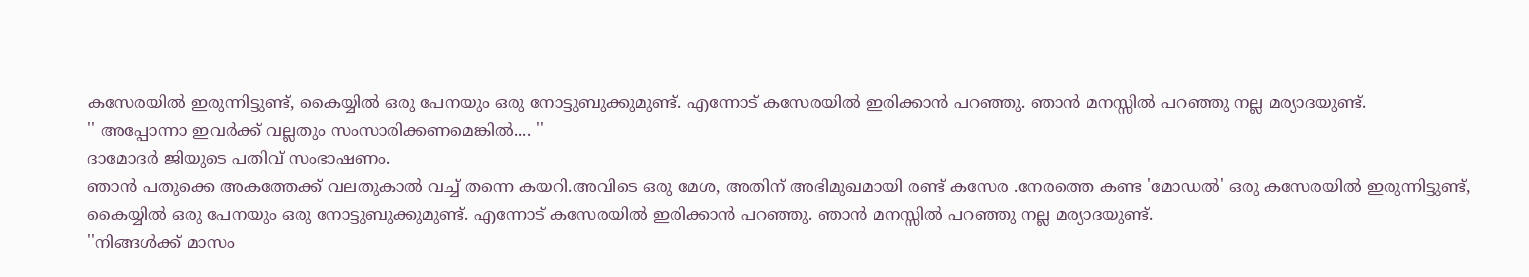കസേരയിൽ ഇരുന്നിട്ടുണ്ട്, കൈയ്യിൽ ഒരു പേനയും ഒരു നോട്ടുബുക്കുമുണ്ട്. എന്നോട് കസേരയിൽ ഇരിക്കാൻ പറഞ്ഞു. ഞാൻ മനസ്സിൽ പറഞ്ഞു നല്ല മര്യാദയുണ്ട്.
'' അപ്പോന്നാ ഇവർക്ക് വല്ലതും സംസാരിക്കണമെങ്കിൽ.... ''
ദാമോദർ ജിയുടെ പതിവ് സംഭാഷണം.
ഞാൻ പതുക്കെ അകത്തേക്ക് വലതുകാൽ വച്ച് തന്നെ കയറി.അവിടെ ഒരു മേശ, അതിന് അഭിമുഖമായി രണ്ട് കസേര .നേരത്തെ കണ്ട 'മോഡൽ' ഒരു കസേരയിൽ ഇരുന്നിട്ടുണ്ട്, കൈയ്യിൽ ഒരു പേനയും ഒരു നോട്ടുബുക്കുമുണ്ട്. എന്നോട് കസേരയിൽ ഇരിക്കാൻ പറഞ്ഞു. ഞാൻ മനസ്സിൽ പറഞ്ഞു നല്ല മര്യാദയുണ്ട്.
''നിങ്ങൾക്ക് മാസം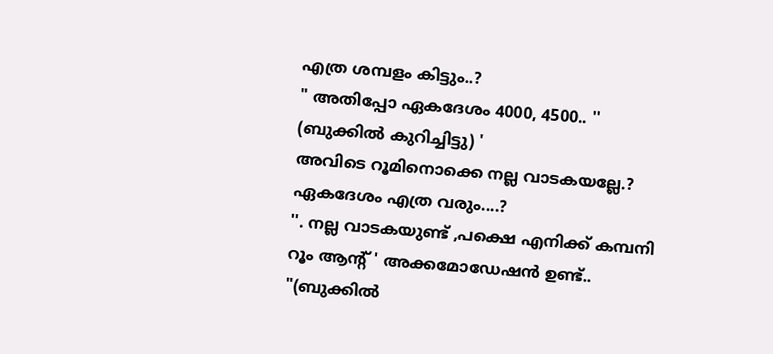എത്ര ശമ്പളം കിട്ടും..?
" അതിപ്പോ ഏകദേശം 4000, 4500.. '' (ബുക്കിൽ കുറിച്ചിട്ടു) '
അവിടെ റൂമിനൊക്കെ നല്ല വാടകയല്ലേ.? ഏകദേശം എത്ര വരും....?
''. നല്ല വാടകയുണ്ട് ,പക്ഷെ എനിക്ക് കമ്പനി റൂം ആന്റ് ' അക്കമോഡേഷൻ ഉണ്ട്.. "(ബുക്കിൽ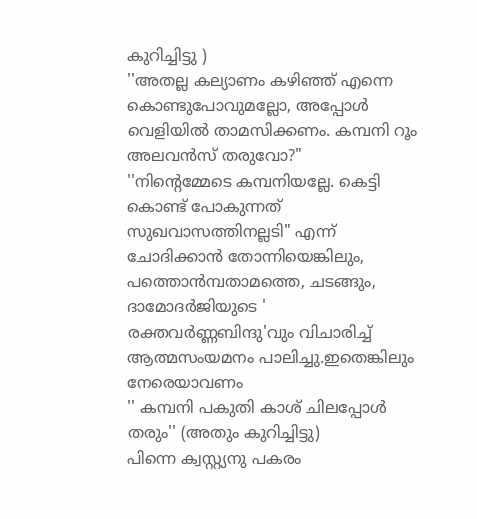കുറിച്ചിട്ടു )
''അതല്ല കല്യാണം കഴിഞ്ഞ് എന്നെ കൊണ്ടുപോവുമല്ലോ, അപ്പോൾ വെളിയിൽ താമസിക്കണം. കമ്പനി റൂം അലവൻസ് തരുവോ?"
''നിന്റെമ്മേടെ കമ്പനിയല്ലേ. കെട്ടി കൊണ്ട് പോകുന്നത് സുഖവാസത്തിനല്ലടി" എന്ന് ചോദിക്കാൻ തോന്നിയെങ്കിലും, പത്തൊൻമ്പതാമത്തെ, ചടങ്ങും, ദാമോദർജിയുടെ ' രക്തവർണ്ണബിന്ദു'വും വിചാരിച്ച് ആത്മസംയമനം പാലിച്ചു.ഇതെങ്കിലും നേരെയാവണം
'' കമ്പനി പകുതി കാശ് ചിലപ്പോൾ തരും'' (അതും കുറിച്ചിട്ടു)
പിന്നെ ക്വസ്റ്റ്യനു പകരം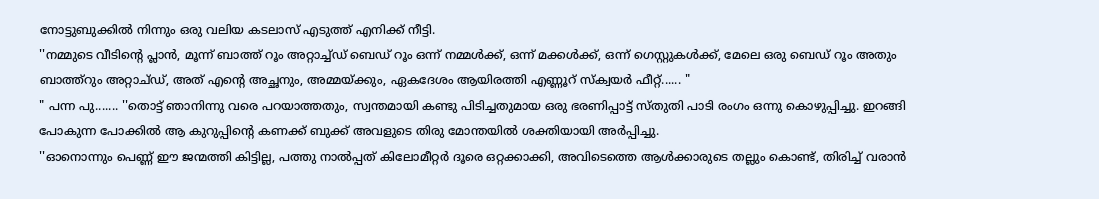നോട്ടുബുക്കിൽ നിന്നും ഒരു വലിയ കടലാസ് എടുത്ത് എനിക്ക് നീട്ടി.
''നമ്മുടെ വീടിന്റെ പ്ലാൻ, മൂന്ന് ബാത്ത് റൂം അറ്റാച്ച്ഡ് ബെഡ് റൂം ഒന്ന് നമ്മൾക്ക്, ഒന്ന് മക്കൾക്ക്, ഒന്ന് ഗെസ്റ്റുകൾക്ക്, മേലെ ഒരു ബെഡ് റൂം അതും ബാത്ത്റും അറ്റാച്ഡ്, അത് എന്റെ അച്ഛനും, അമ്മയ്ക്കും, ഏകദേശം ആയിരത്തി എണ്ണൂറ് സ്ക്വയർ ഫീറ്റ്...... "
" പന്ന പു....... ''തൊട്ട് ഞാനിന്നു വരെ പറയാത്തതും, സ്വന്തമായി കണ്ടു പിടിച്ചതുമായ ഒരു ഭരണിപ്പാട്ട് സ്തുതി പാടി രംഗം ഒന്നു കൊഴുപ്പിച്ചു. ഇറങ്ങി പോകുന്ന പോക്കിൽ ആ കുറുപ്പിന്റെ കണക്ക് ബുക്ക് അവളുടെ തിരു മോന്തയിൽ ശക്തിയായി അർപ്പിച്ചു.
''ഓനൊന്നും പെണ്ണ് ഈ ജന്മത്തി കിട്ടില്ല, പത്തു നാൽപ്പത് കിലോമീറ്റർ ദൂരെ ഒറ്റക്കാക്കി, അവിടെത്തെ ആൾക്കാരുടെ തല്ലും കൊണ്ട്, തിരിച്ച് വരാൻ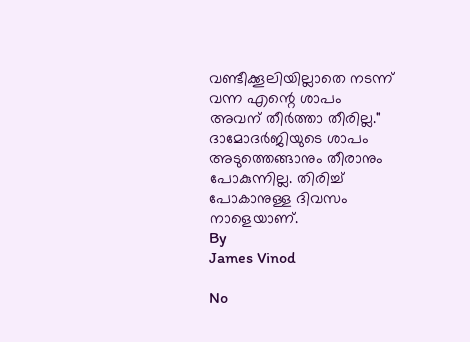വണ്ടീക്കൂലിയില്ലാതെ നടന്ന് വന്ന എന്റെ ശാപം അവന് തീർത്താ തീരില്ല." ദാമോദർജിയുടെ ശാപം അടുത്തെങ്ങാനും തീരാനും പോകുന്നില്ല. തിരിച്ച് പോകാനുള്ള ദിവസം നാളെയാണ്.
By
James Vinod

No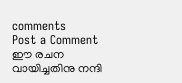comments
Post a Comment
ഈ രചന വായിച്ചതിനു നന്ദി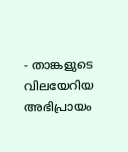- താങ്കളുടെ വിലയേറിയ അഭിപ്രായം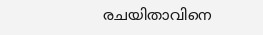രചയിതാവിനെ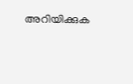അറിയിക്കുക